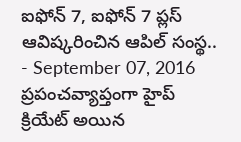ఐఫోన్ 7, ఐఫోన్ 7 ప్లస్ ఆవిష్కరించిన ఆపిల్ సంస్థ..
- September 07, 2016
ప్రపంచవ్యాప్తంగా హైప్ క్రియేట్ అయిన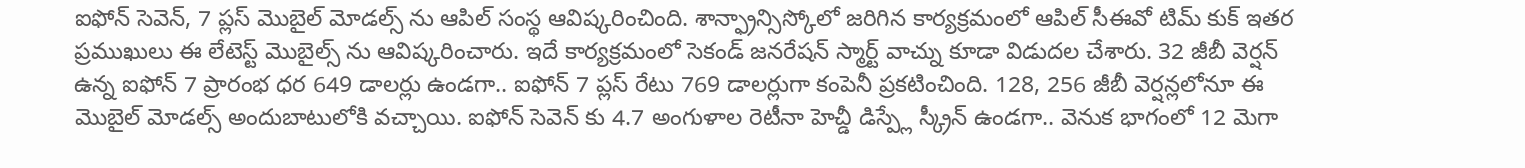ఐఫోన్ సెవెన్, 7 ప్లస్ మొబైల్ మోడల్స్ ను ఆపిల్ సంస్థ ఆవిష్కరించింది. శాన్ఫ్రాన్సిస్కోలో జరిగిన కార్యక్రమంలో ఆపిల్ సీఈవో టిమ్ కుక్ ఇతర ప్రముఖులు ఈ లేటెస్ట్ మొబైల్స్ ను ఆవిష్కరించారు. ఇదే కార్యక్రమంలో సెకండ్ జనరేషన్ స్మార్ట్ వాచ్ను కూడా విడుదల చేశారు. 32 జీబీ వెర్షన్ ఉన్న ఐఫోన్ 7 ప్రారంభ ధర 649 డాలర్లు ఉండగా.. ఐఫోన్ 7 ప్లస్ రేటు 769 డాలర్లుగా కంపెనీ ప్రకటించింది. 128, 256 జీబీ వెర్షన్లలోనూ ఈ మొబైల్ మోడల్స్ అందుబాటులోకి వచ్చాయి. ఐఫోన్ సెవెన్ కు 4.7 అంగుళాల రెటీనా హెచ్డీ డిస్ప్లే స్క్రీన్ ఉండగా.. వెనుక భాగంలో 12 మెగా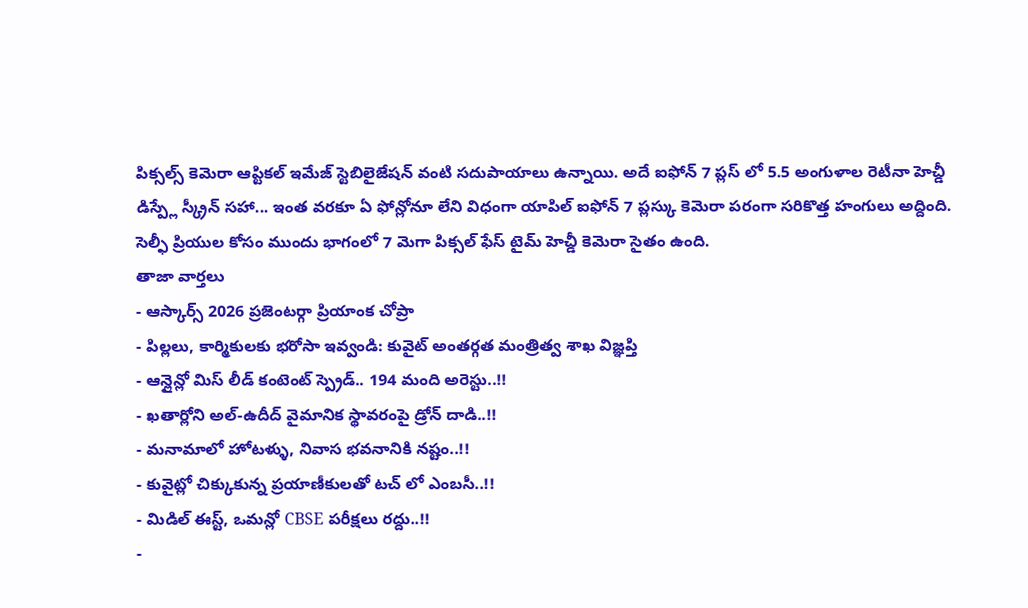పిక్సల్స్ కెమెరా ఆప్టికల్ ఇమేజ్ స్టెబిలైజేషన్ వంటి సదుపాయాలు ఉన్నాయి. అదే ఐఫోన్ 7 ప్లస్ లో 5.5 అంగుళాల రెటీనా హెచ్డీ డిస్ప్లే స్క్రీన్ సహా... ఇంత వరకూ ఏ ఫోన్లోనూ లేని విధంగా యాపిల్ ఐఫోన్ 7 ప్లస్కు కెమెరా పరంగా సరికొత్త హంగులు అద్దింది. సెల్ఫీ ప్రియుల కోసం ముందు భాగంలో 7 మెగా పిక్సల్ ఫేస్ టైమ్ హెచ్డీ కెమెరా సైతం ఉంది.
తాజా వార్తలు
- ఆస్కార్స్ 2026 ప్రజెంటర్గా ప్రియాంక చోప్రా
- పిల్లలు, కార్మికులకు భరోసా ఇవ్వండి: కువైట్ అంతర్గత మంత్రిత్వ శాఖ విజ్ఞప్తి
- ఆన్లైన్లో మిస్ లీడ్ కంటెంట్ స్ప్రెడ్.. 194 మంది అరెస్టు..!!
- ఖతార్లోని అల్-ఉదీద్ వైమానిక స్థావరంపై డ్రోన్ దాడి..!!
- మనామాలో హోటళ్ళు, నివాస భవనానికి నష్టం..!!
- కువైట్లో చిక్కుకున్న ప్రయాణీకులతో టచ్ లో ఎంబసీ..!!
- మిడిల్ ఈస్ట్, ఒమన్లో CBSE పరీక్షలు రద్దు..!!
-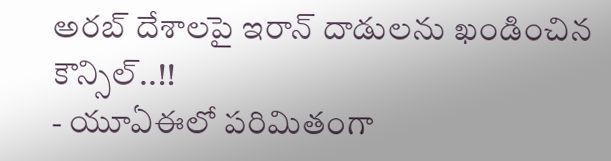అరబ్ దేశాలపై ఇరాన్ దాడులను ఖండించిన కౌన్సిల్..!!
- యూఏఈలో పరిమితంగా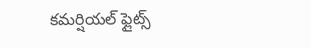కమర్షియల్ ఫ్లైట్స్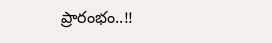ప్రారంభం..!!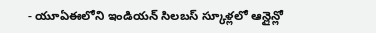- యూఏఈలోని ఇండియన్ సిలబస్ స్కూళ్లలో ఆన్లైన్లో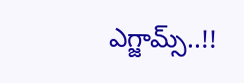ఎగ్జామ్స్..!!